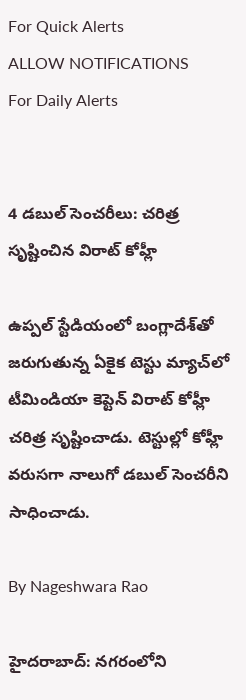For Quick Alerts
ALLOW NOTIFICATIONS
For Daily Alerts


4 డబుల్ సెంచరీలు: చరిత్ర సృష్టించిన విరాట్ కోహ్లీ

ఉప్పల్ స్టేడియంలో బంగ్లాదేశ్‌తో జరుగుతున్న ఏకైక టెస్టు మ్యాచ్‌లో టీమిండియా కెప్టెన్ విరాట్ కోహ్లీ చరిత్ర సృష్టించాడు. టెస్టుల్లో కోహ్లీ వరుసగా నాలుగో డబుల్ సెంచరీని సాధించాడు.

By Nageshwara Rao

హైదరాబాద్: నగరంలోని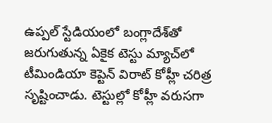ఉప్పల్ స్టేడియంలో బంగ్లాదేశ్‌తో జరుగుతున్న ఏకైక టెస్టు మ్యాచ్‌లో టీమిండియా కెప్టెన్ విరాట్ కోహ్లీ చరిత్ర సృష్టించాడు. టెస్టుల్లో కోహ్లీ వరుసగా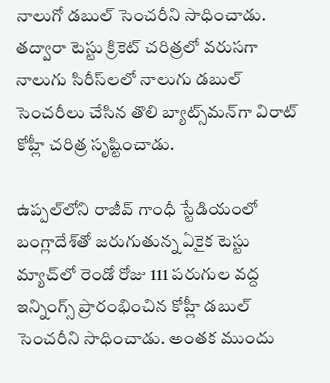నాలుగో డబుల్ సెంచరీని సాధించాడు. తద్వారా టెస్టు క్రికెట్ చరిత్రలో వరుసగా నాలుగు సిరీస్‌లలో నాలుగు డబుల్ సెంచరీలు చేసిన తొలి బ్యాట్స్‌మన్‌గా విరాట్ కోహ్లీ చరిత్ర సృష్టించాడు.

ఉప్పల్‌లోని రాజీవ్ గాంధీ స్టేడియంలో బంగ్లాదేశ్‌తో జరుగుతున్న ఏకైక టెస్టు మ్యాచ్‌లో రెండో రోజు 111 పరుగుల వద్ద ఇన్నింగ్స్ ప్రారంభించిన కోహ్లీ డబుల్ సెంచరీని సాధించాడు. అంతక ముందు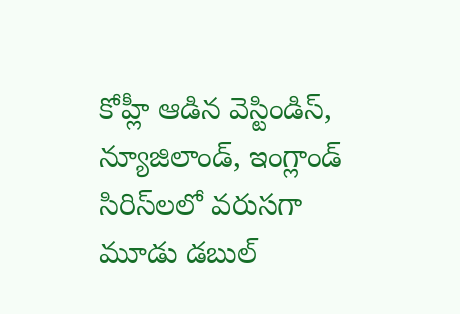కోహ్లీ ఆడిన వెస్టిండిస్, న్యూజిలాండ్, ఇంగ్లాండ్ సిరిస్‌లలో వరుసగా మూడు డబుల్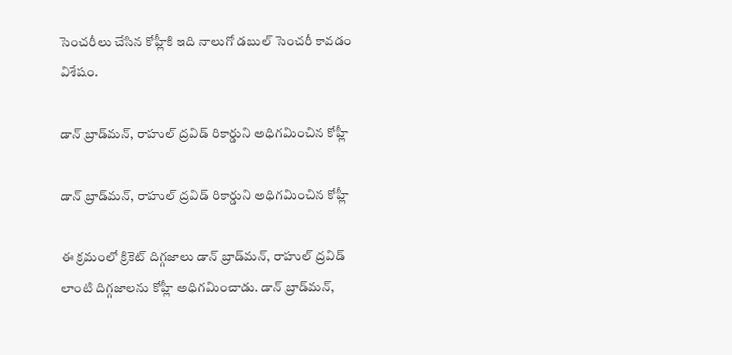సెంచరీలు చేసిన కోహ్లీకి ఇది నాలుగో డబుల్ సెంచరీ కావడం విశేషం.

డాన్ బ్రాడ్‌మన్, రాహుల్ ద్రవిడ్ రికార్డుని అధిగమించిన కోహ్లీ

డాన్ బ్రాడ్‌మన్, రాహుల్ ద్రవిడ్ రికార్డుని అధిగమించిన కోహ్లీ

ఈ క్రమంలో క్రికెట్ దిగ్గజాలు డాన్ బ్రాడ్‌మన్, రాహుల్ ద్రవిడ్ లాంటి దిగ్గజాలను కోహ్లీ అధిగమించాడు. డాన్ బ్రాడ్‌మన్,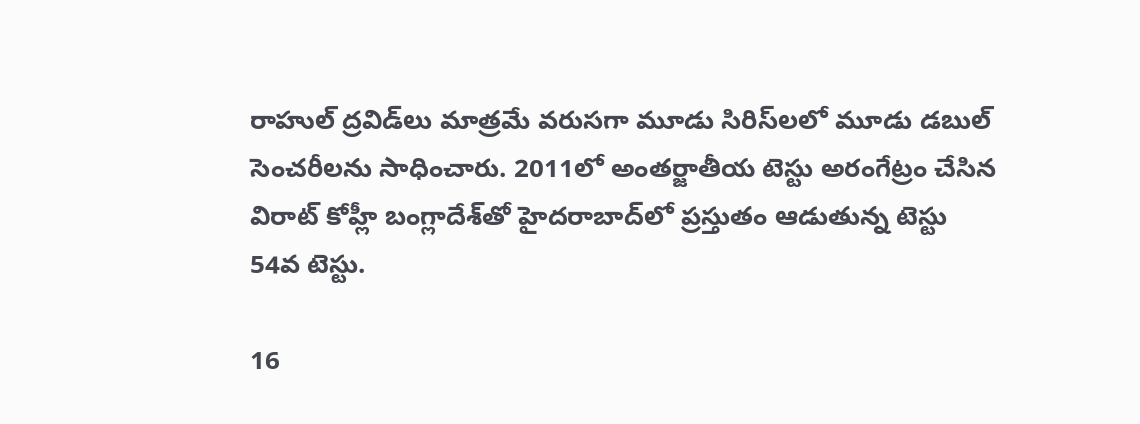రాహుల్ ద్రవిడ్‌లు మాత్రమే వరుసగా మూడు సిరిస్‌లలో మూడు డబుల్ సెంచరీలను సాధించారు. 2011లో అంతర్జాతీయ టెస్టు అరంగేట్రం చేసిన విరాట్ కోహ్లీ బంగ్లాదేశ్‌‌తో హైదరాబాద్‌లో ప్రస్తుతం ఆడుతున్న టెస్టు 54వ టెస్టు.

16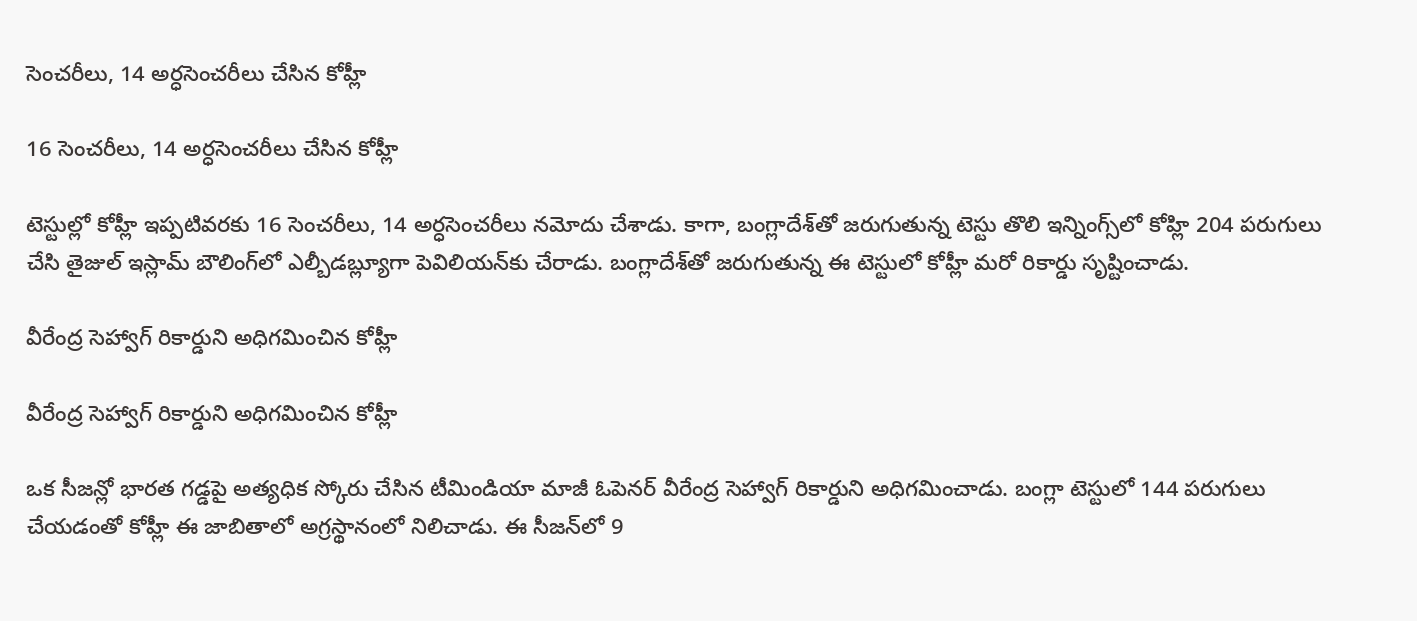సెంచరీలు, 14 అర్ధసెంచరీలు చేసిన కోహ్లీ

16 సెంచరీలు, 14 అర్ధసెంచరీలు చేసిన కోహ్లీ

టెస్టుల్లో కోహ్లీ ఇప్పటివరకు 16 సెంచరీలు, 14 అర్ధసెంచరీలు నమోదు చేశాడు. కాగా, బంగ్లాదేశ్‌తో జరుగుతున్న టెస్టు తొలి ఇన్నింగ్స్‌లో కోహ్లి 204 పరుగులు చేసి తైజుల్ ఇస్లామ్ బౌలింగ్‌లో ఎల్బీడబ్ల్యూగా పెవిలియన్‌కు చేరాడు. బంగ్లాదేశ్‌తో జరుగుతున్న ఈ టెస్టులో కోహ్లీ మరో రికార్డు సృష్టించాడు.

వీరేంద్ర సెహ్వాగ్ రికార్డుని అధిగమించిన కోహ్లీ

వీరేంద్ర సెహ్వాగ్ రికార్డుని అధిగమించిన కోహ్లీ

ఒక సీజన్లో భారత గడ్డపై అత్యధిక స్కోరు చేసిన టీమిండియా మాజీ ఓపెనర్ వీరేంద్ర సెహ్వాగ్ రికార్డుని అధిగమించాడు. బంగ్లా టెస్టులో 144 పరుగులు చేయడంతో కోహ్లీ ఈ జాబితాలో అగ్రస్థానంలో నిలిచాడు. ఈ సీజన్‌లో 9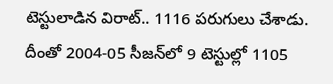టెస్టులాడిన విరాట్.. 1116 పరుగులు చేశాడు. దీంతో 2004-05 సీజన్‌లో 9 టెస్టుల్లో 1105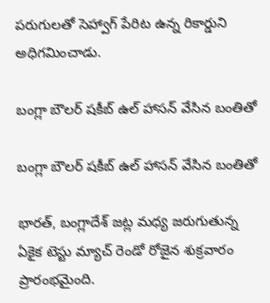పరుగులతో సెహ్వాగ్ పేరిట ఉన్న రికార్డుని అధిగమించాడు.

బంగ్లా బౌలర్ షకీబ్ ఉల్ హాసన్ వేసిన బంతితో

బంగ్లా బౌలర్ షకీబ్ ఉల్ హాసన్ వేసిన బంతితో

భారత్, బంగ్లాదేశ్ జట్ల మధ్య జరుగుతున్న ఏకైక టెస్టు మ్యాచ్ రెండో రోజైన శుక్రవారం ప్రారంభమైంది.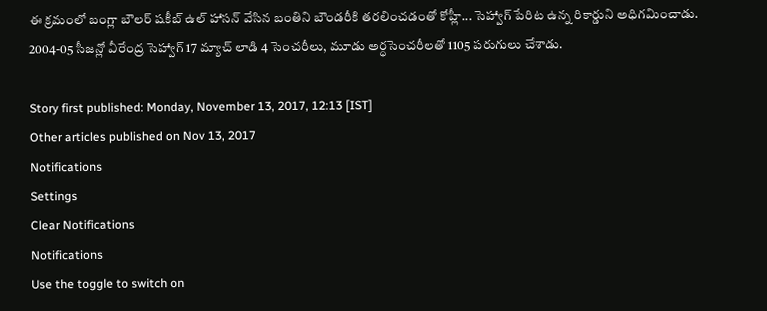ఈ క్రమంలో బంగ్లా బౌలర్ షకీబ్ ఉల్ హాసన్ వేసిన బంతిని బౌండరీకి తరలించడంతో కోహ్లీ... సెహ్వాగ్ పేరిట ఉన్న రికార్డుని అధిగమించాడు. 2004-05 సీజన్లో వీరేంద్ర సెహ్వాగ్ 17 మ్యాచ్ లాడి 4 సెంచరీలు, మూడు అర్ధసెంచరీలతో 1105 పరుగులు చేశాడు.

Story first published: Monday, November 13, 2017, 12:13 [IST]
Other articles published on Nov 13, 2017
Notifications
Settings
Clear Notifications
Notifications
Use the toggle to switch on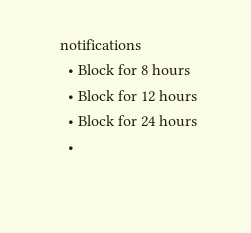notifications
  • Block for 8 hours
  • Block for 12 hours
  • Block for 24 hours
  •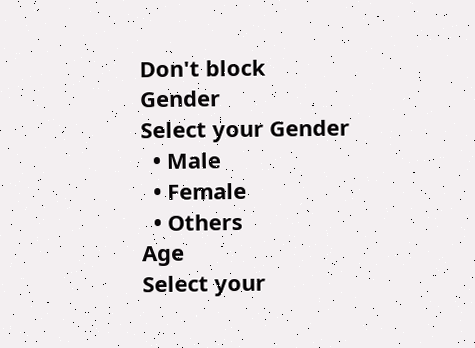Don't block
Gender
Select your Gender
  • Male
  • Female
  • Others
Age
Select your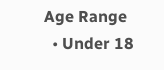Age Range
  • Under 18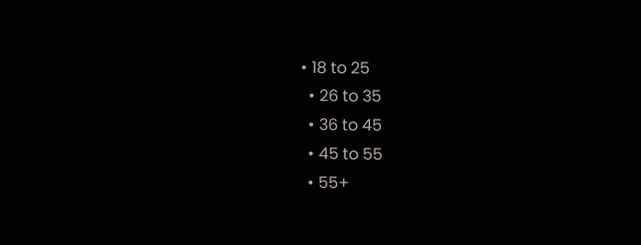• 18 to 25
  • 26 to 35
  • 36 to 45
  • 45 to 55
  • 55+